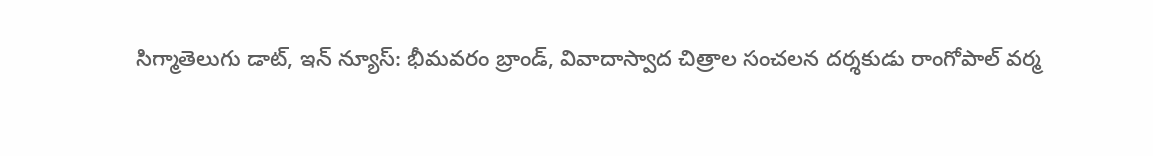సిగ్మాతెలుగు డాట్, ఇన్ న్యూస్: భీమవరం బ్రాండ్, వివాదాస్వాద చిత్రాల సంచలన దర్శకుడు రాంగోపాల్ వర్మ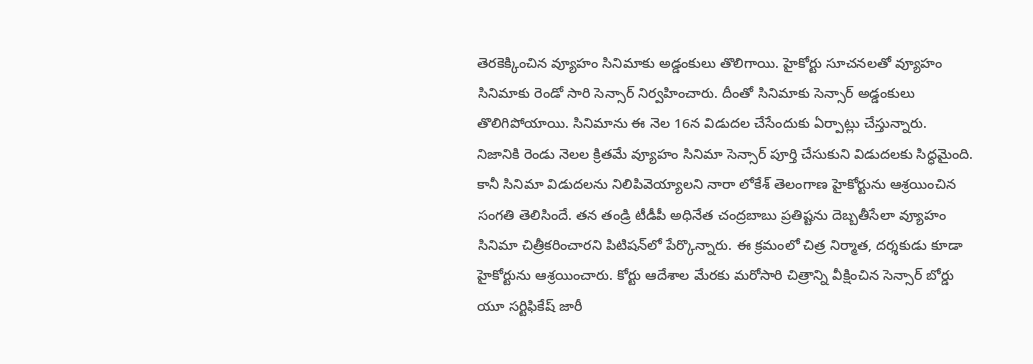తెరకెక్కించిన వ్యూహం సినిమాకు అడ్డంకులు తొలిగాయి. హైకోర్టు సూచనలతో వ్యూహం సినిమాకు రెండో సారి సెన్సార్ నిర్వహించారు. దీంతో సినిమాకు సెన్సార్ అడ్డంకులు తొలిగిపోయాయి. సినిమాను ఈ నెల 16న విడుదల చేసేందుకు ఏర్పాట్లు చేస్తున్నారు. నిజానికి రెండు నెలల క్రితమే వ్యూహం సినిమా సెన్సార్ పూర్తి చేసుకుని విడుదలకు సిద్ధమైంది. కానీ సినిమా విడుదలను నిలిపివెయ్యాలని నారా లోకేశ్ తెలంగాణ హైకోర్టును ఆశ్రయించిన సంగతి తెలిసిందే. తన తండ్రి టీడీపీ అధినేత చంద్రబాబు ప్రతిష్టను దెబ్బతీసేలా వ్యూహం సినిమా చిత్రీకరించారని పిటిషన్‌లో పేర్కొన్నారు. ఈ క్రమంలో చిత్ర నిర్మాత, దర్శకుడు కూడా హైకోర్టును ఆశ్రయించారు. కోర్టు ఆదేశాల మేరకు మరోసారి చిత్రాన్ని వీక్షించిన సెన్సార్ బోర్డు యూ సర్టిఫికేష్ జారీ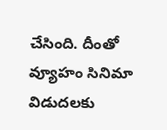చేసింది. దీంతో వ్యూహం సినిమా విడుదలకు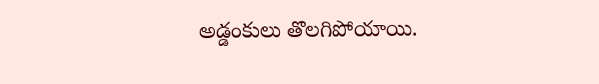అడ్డంకులు తొలగిపోయాయి.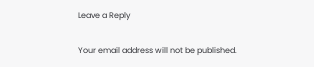Leave a Reply

Your email address will not be published.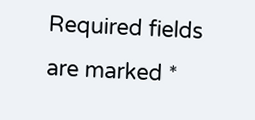Required fields are marked *